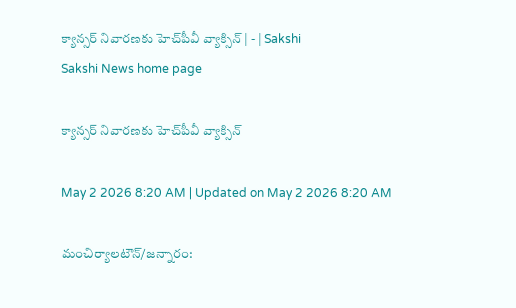క్యాన్సర్‌ నివారణకు హెచ్‌పీవీ వ్యాక్సిన్‌ | - | Sakshi
Sakshi News home page

క్యాన్సర్‌ నివారణకు హెచ్‌పీవీ వ్యాక్సిన్‌

May 2 2026 8:20 AM | Updated on May 2 2026 8:20 AM

మంచిర్యాలటౌన్‌/జన్నారం: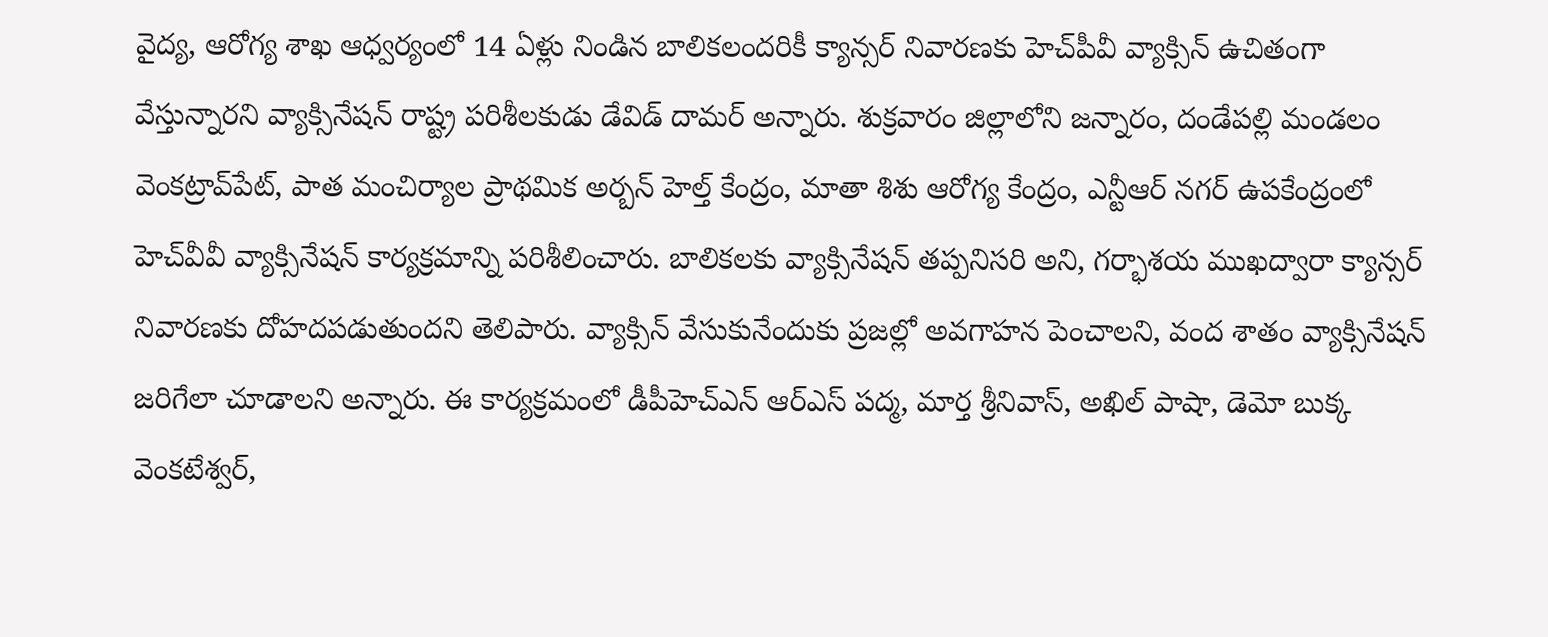వైద్య, ఆరోగ్య శాఖ ఆధ్వర్యంలో 14 ఏళ్లు నిండిన బాలికలందరికీ క్యాన్సర్‌ నివారణకు హెచ్‌పీవీ వ్యాక్సిన్‌ ఉచితంగా వేస్తున్నారని వ్యాక్సినేషన్‌ రాష్ట్ర పరిశీలకుడు డేవిడ్‌ దామర్‌ అన్నారు. శుక్రవారం జిల్లాలోని జన్నారం, దండేపల్లి మండలం వెంకట్రావ్‌పేట్‌, పాత మంచిర్యాల ప్రాథమిక అర్బన్‌ హెల్త్‌ కేంద్రం, మాతా శిశు ఆరోగ్య కేంద్రం, ఎన్టీఆర్‌ నగర్‌ ఉపకేంద్రంలో హెచ్‌వీవీ వ్యాక్సినేషన్‌ కార్యక్రమాన్ని పరిశీలించారు. బాలికలకు వ్యాక్సినేషన్‌ తప్పనిసరి అని, గర్భాశయ ముఖద్వారా క్యాన్సర్‌ నివారణకు దోహదపడుతుందని తెలిపారు. వ్యాక్సిన్‌ వేసుకునేందుకు ప్రజల్లో అవగాహన పెంచాలని, వంద శాతం వ్యాక్సినేషన్‌ జరిగేలా చూడాలని అన్నారు. ఈ కార్యక్రమంలో డీపీహెచ్‌ఎన్‌ ఆర్‌ఎస్‌ పద్మ, మార్త శ్రీనివాస్‌, అఖిల్‌ పాషా, డెమో బుక్క వెంకటేశ్వర్‌,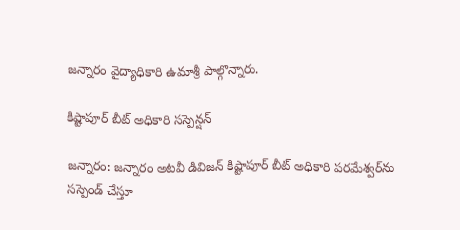జన్నారం వైద్యాధికారి ఉమాశ్రీ పాల్గొన్నారు.

కిష్టాపూర్‌ బీట్‌ అధికారి సస్పెన్షన్‌

జన్నారం: జన్నారం అటవీ డివిజన్‌ కిష్టాపూర్‌ బీట్‌ అధికారి పరమేశ్వర్‌ను సస్పెండ్‌ చేస్తూ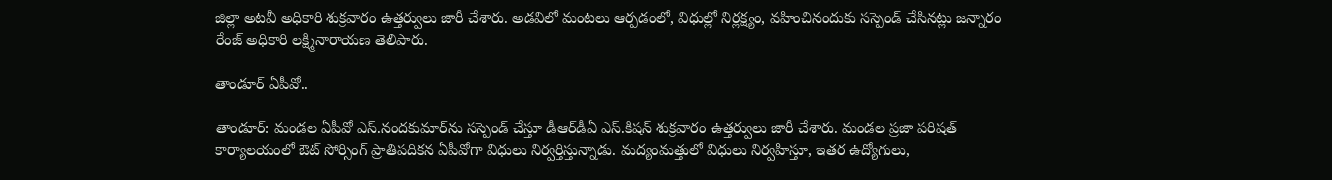జిల్లా అటవీ అధికారి శుక్రవారం ఉత్తర్వులు జారీ చేశారు. అడవిలో మంటలు ఆర్పడంలో, విధుల్లో నిర్లక్ష్యం, వహించినందుకు సస్పెండ్‌ చేసినట్లు జన్నారం రేంజ్‌ అధికారి లక్ష్మినారాయణ తెలిపారు.

తాండూర్‌ ఏపీవో..

తాండూర్‌: మండల ఏపీవో ఎస్‌.నందకుమార్‌ను సస్పెండ్‌ చేస్తూ డీఆర్‌డీఏ ఎస్‌.కిషన్‌ శుక్రవారం ఉత్తర్వులు జారీ చేశారు. మండల ప్రజా పరిషత్‌ కార్యాలయంలో ఔట్‌ సోర్సింగ్‌ ప్రాతిపదికన ఏపీవోగా విధులు నిర్వర్తిస్తున్నాడు. మద్యంమత్తులో విధులు నిర్వహిస్తూ, ఇతర ఉద్యోగులు,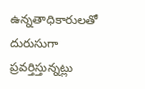ఉన్నతాధికారులతో దురుసుగా ప్రవర్తిస్తున్నట్లు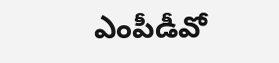ఎంపీడీవో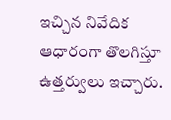ఇచ్చిన నివేదిక ఆధారంగా తొలగిస్తూ ఉత్తర్వులు ఇచ్చారు.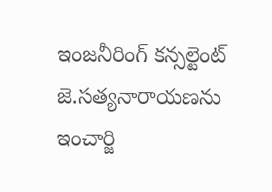ఇంజనీరింగ్‌ కన్సల్టెంట్‌ జె.సత్యనారాయణను ఇంచార్జి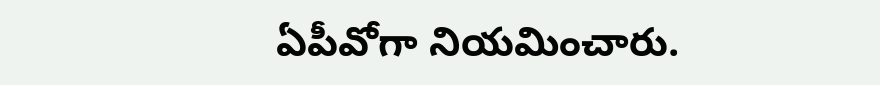ఏపీవోగా నియమించారు.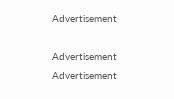Advertisement

Advertisement
Advertisement